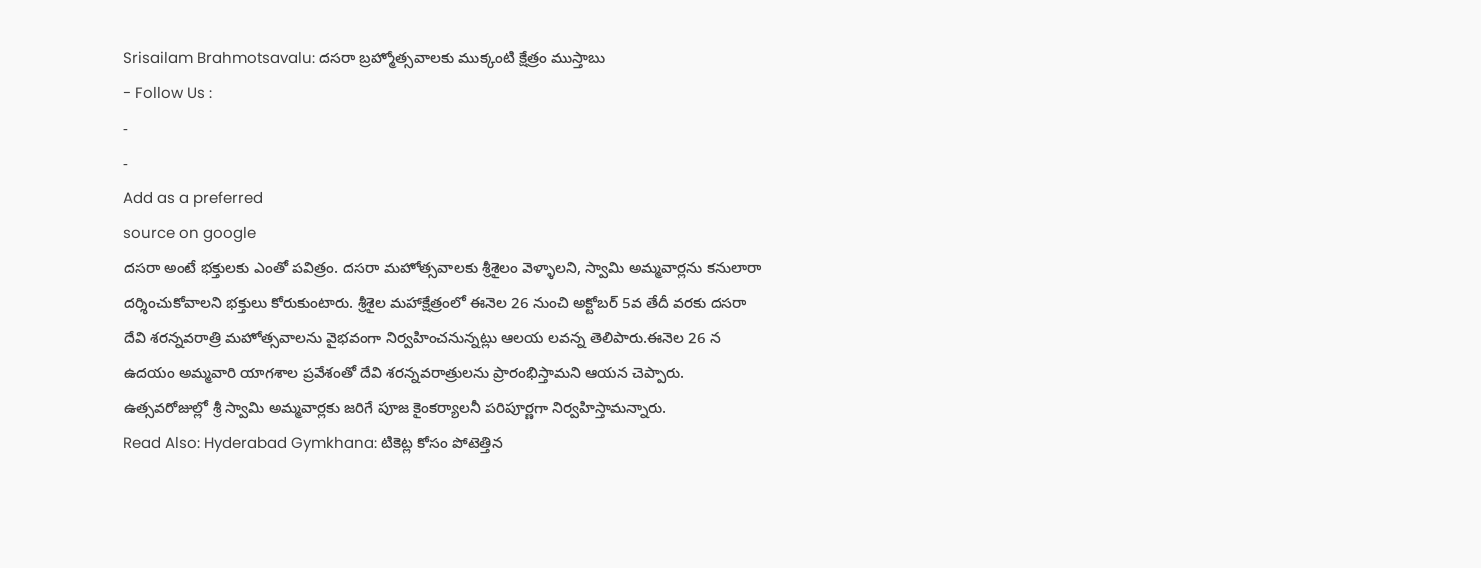Srisailam Brahmotsavalu: దసరా బ్రహ్మోత్సవాలకు ముక్కంటి క్షేత్రం ముస్తాబు
- Follow Us :
-
-
Add as a preferred
source on google
దసరా అంటే భక్తులకు ఎంతో పవిత్రం. దసరా మహోత్సవాలకు శ్రీశైలం వెళ్ళాలని, స్వామి అమ్మవార్లను కనులారా దర్శించుకోవాలని భక్తులు కోరుకుంటారు. శ్రీశైల మహాక్షేత్రంలో ఈనెల 26 నుంచి అక్టోబర్ 5వ తేదీ వరకు దసరా దేవి శరన్నవరాత్రి మహోత్సవాలను వైభవంగా నిర్వహించనున్నట్లు ఆలయ లవన్న తెలిపారు.ఈనెల 26 న ఉదయం అమ్మవారి యాగశాల ప్రవేశంతో దేవి శరన్నవరాత్రులను ప్రారంభిస్తామని ఆయన చెప్పారు. ఉత్సవరోజుల్లో శ్రీ స్వామి అమ్మవార్లకు జరిగే పూజ కైంకర్యాలనీ పరిపూర్ణగా నిర్వహిస్తామన్నారు.
Read Also: Hyderabad Gymkhana: టికెట్ల కోసం పోటెత్తిన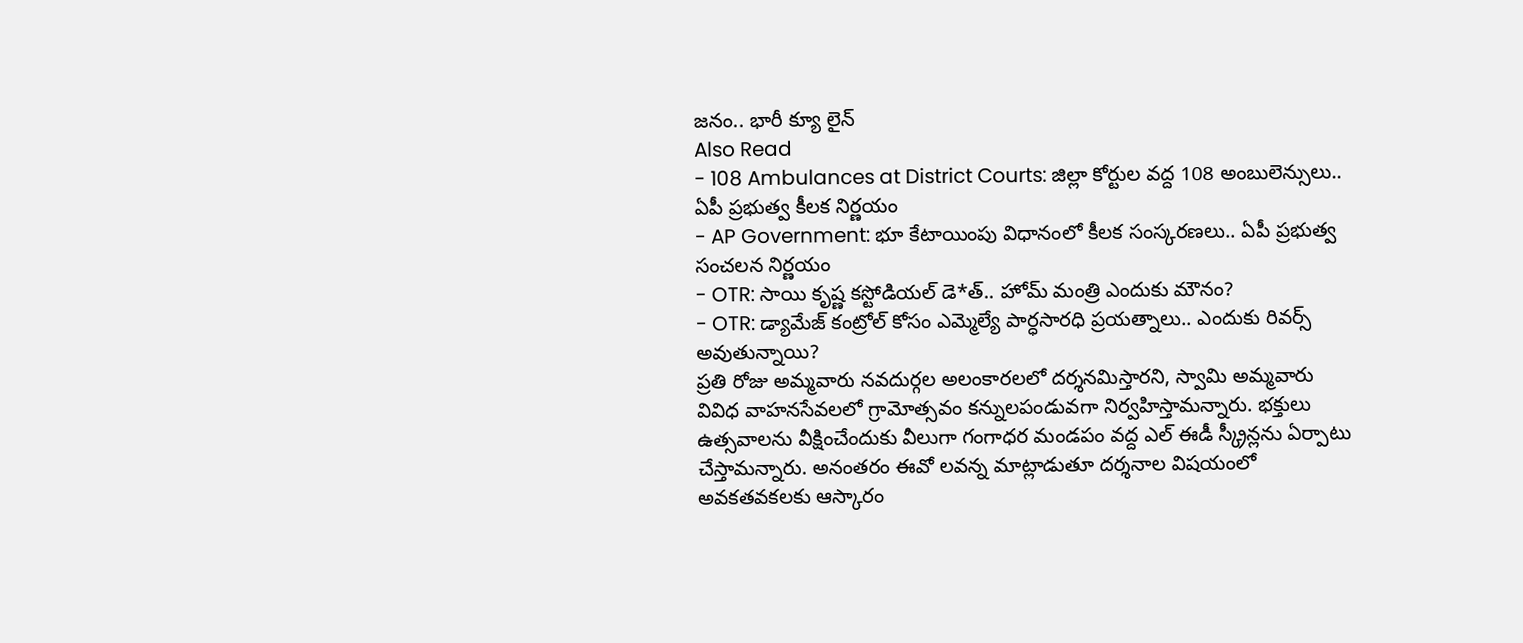జనం.. భారీ క్యూ లైన్
Also Read
- 108 Ambulances at District Courts: జిల్లా కోర్టుల వద్ద 108 అంబులెన్సులు.. ఏపీ ప్రభుత్వ కీలక నిర్ణయం
- AP Government: భూ కేటాయింపు విధానంలో కీలక సంస్కరణలు.. ఏపీ ప్రభుత్వ సంచలన నిర్ణయం
- OTR: సాయి కృష్ణ కస్టోడియల్ డె*త్.. హోమ్ మంత్రి ఎందుకు మౌనం?
- OTR: డ్యామేజ్ కంట్రోల్ కోసం ఎమ్మెల్యే పార్ధసారధి ప్రయత్నాలు.. ఎందుకు రివర్స్ అవుతున్నాయి?
ప్రతి రోజు అమ్మవారు నవదుర్గల అలంకారలలో దర్శనమిస్తారని, స్వామి అమ్మవారు వివిధ వాహనసేవలలో గ్రామోత్సవం కన్నులపండువగా నిర్వహిస్తామన్నారు. భక్తులు ఉత్సవాలను వీక్షించేందుకు వీలుగా గంగాధర మండపం వద్ద ఎల్ ఈడీ స్క్రీన్లను ఏర్పాటు చేస్తామన్నారు. అనంతరం ఈవో లవన్న మాట్లాడుతూ దర్శనాల విషయంలో అవకతవకలకు ఆస్కారం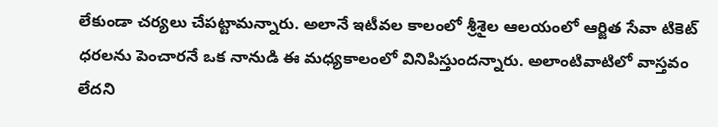లేకుండా చర్యలు చేపట్టామన్నారు. అలానే ఇటీవల కాలంలో శ్రీశైల ఆలయంలో ఆర్జిత సేవా టికెట్ ధరలను పెంచారనే ఒక నానుడి ఈ మధ్యకాలంలో వినిపిస్తుందన్నారు. అలాంటివాటిలో వాస్తవం లేదని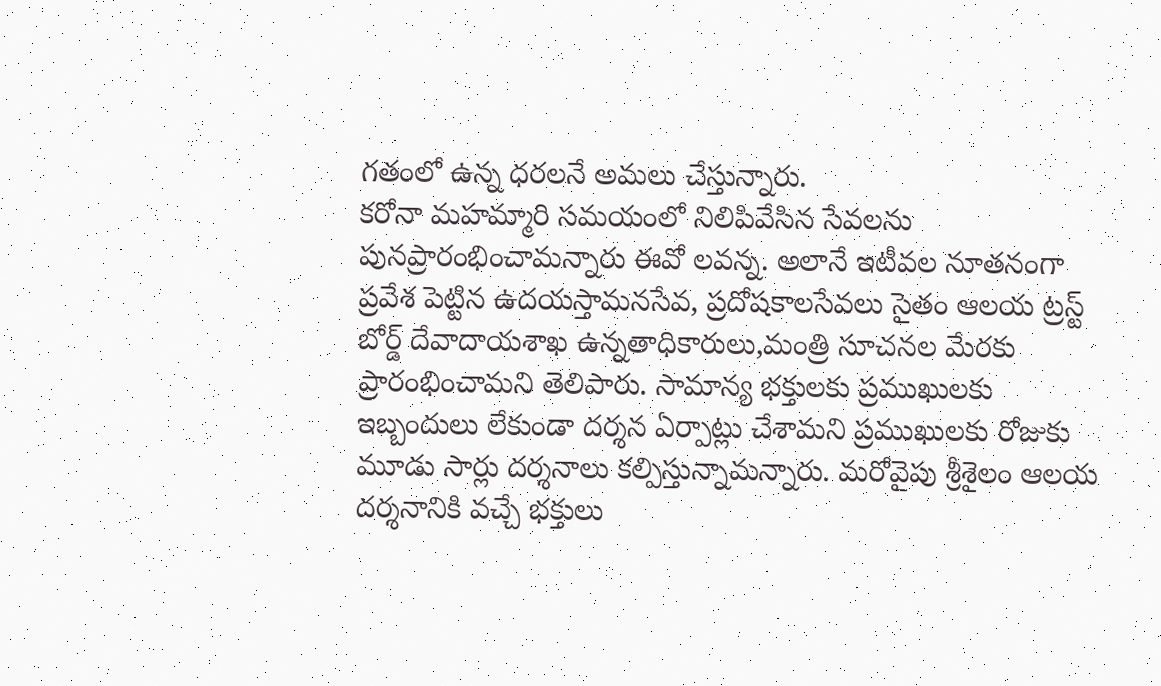గతంలో ఉన్న ధరలనే అమలు చేస్తున్నారు.
కరోనా మహమ్మారి సమయంలో నిలిపివేసిన సేవలను పునప్రారంభించామన్నారు ఈవో లవన్న. అలానే ఇటీవల నూతనంగా ప్రవేశ పెట్టిన ఉదయస్తామనసేవ, ప్రదోషకాలసేవలు సైతం ఆలయ ట్రస్ట్ బోర్డ్ దేవాదాయశాఖ ఉన్నతాధికారులు,మంత్రి సూచనల మేరకు ప్రారంభించామని తెలిపారు. సామాన్య భక్తులకు ప్రముఖులకు ఇబ్బందులు లేకుండా దర్శన ఏర్పాట్లు చేశామని ప్రముఖులకు రోజుకు మూడు సార్లు దర్శనాలు కల్పిస్తున్నామన్నారు. మరోవైపు శ్రీశైలం ఆలయ దర్శనానికి వచ్చే భక్తులు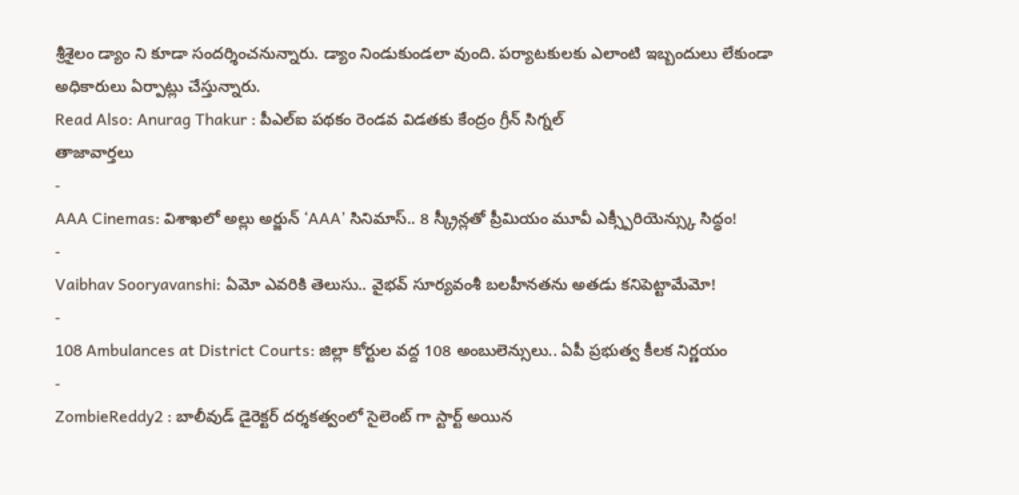శ్రీశైలం డ్యాం ని కూడా సందర్శించనున్నారు. డ్యాం నిండుకుండలా వుంది. పర్యాటకులకు ఎలాంటి ఇబ్బందులు లేకుండా అధికారులు ఏర్పాట్లు చేస్తున్నారు.
Read Also: Anurag Thakur : పీఎల్ఐ పథకం రెండవ విడతకు కేంద్రం గ్రీన్ సిగ్నల్
తాజావార్తలు
-
AAA Cinemas: విశాఖలో అల్లు అర్జున్ ‘AAA’ సినిమాస్.. 8 స్క్రీన్లతో ప్రీమియం మూవీ ఎక్స్పీరియెన్స్కు సిద్ధం!
-
Vaibhav Sooryavanshi: ఏమో ఎవరికి తెలుసు.. వైభవ్ సూర్యవంశీ బలహీనతను అతడు కనిపెట్టామేమో!
-
108 Ambulances at District Courts: జిల్లా కోర్టుల వద్ద 108 అంబులెన్సులు.. ఏపీ ప్రభుత్వ కీలక నిర్ణయం
-
ZombieReddy2 : బాలీవుడ్ డైరెక్టర్ దర్శకత్వంలో సైలెంట్ గా స్టార్ట్ అయిన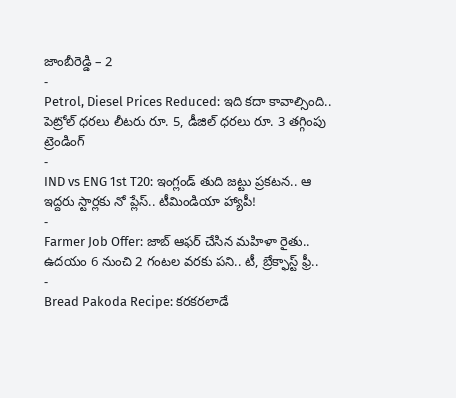జాంబీరెడ్డి – 2
-
Petrol, Diesel Prices Reduced: ఇది కదా కావాల్సింది.. పెట్రోల్ ధరలు లీటరు రూ. 5, డీజిల్ ధరలు రూ. 3 తగ్గింపు
ట్రెండింగ్
-
IND vs ENG 1st T20: ఇంగ్లండ్ తుది జట్టు ప్రకటన.. ఆ ఇద్దరు స్టార్లకు నో ప్లేస్.. టీమిండియా హ్యాపీ!
-
Farmer Job Offer: జాబ్ ఆఫర్ చేసిన మహిళా రైతు.. ఉదయం 6 నుంచి 2 గంటల వరకు పని.. టీ, బ్రేక్ఫాస్ట్ ఫ్రీ..
-
Bread Pakoda Recipe: కరకరలాడే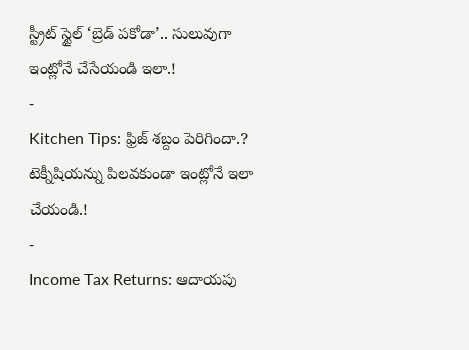స్ట్రీట్ స్టైల్ ‘బ్రెడ్ పకోడా’.. సులువుగా ఇంట్లోనే చేసేయండి ఇలా.!
-
Kitchen Tips: ఫ్రిజ్ శబ్దం పెరిగిందా.? టెక్నీషియన్ను పిలవకుండా ఇంట్లోనే ఇలా చేయండి.!
-
Income Tax Returns: ఆదాయపు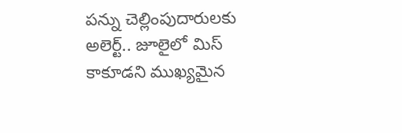పన్ను చెల్లింపుదారులకు అలెర్ట్.. జూలైలో మిస్ కాకూడని ముఖ్యమైన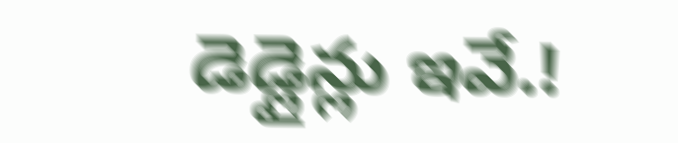డెడ్లైన్లు ఇవే.!